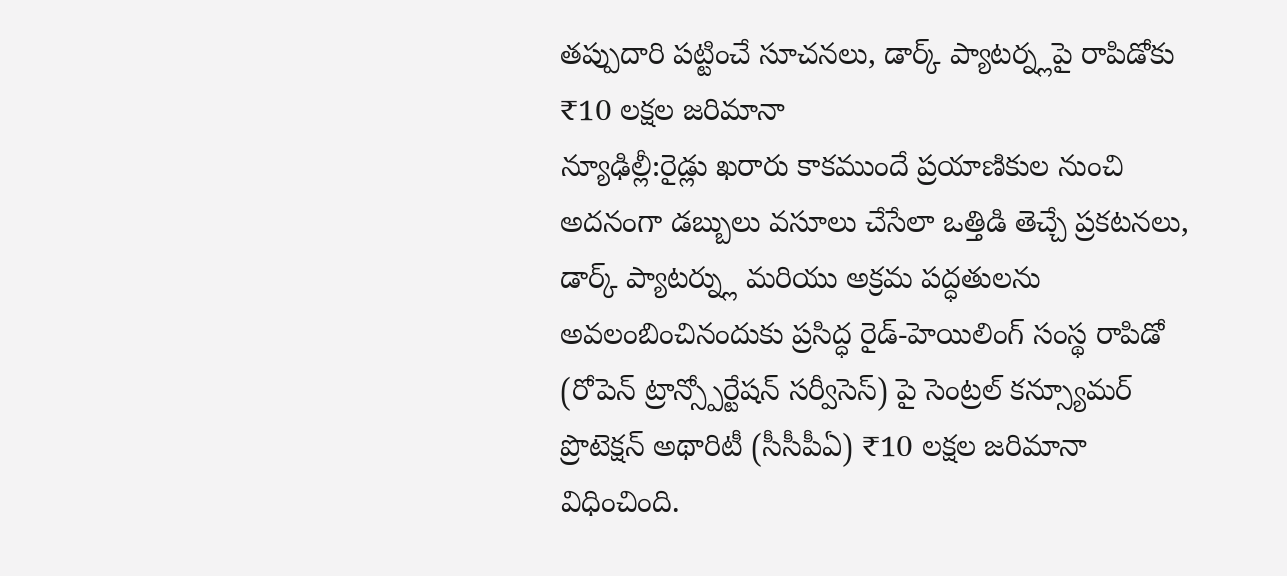తప్పుదారి పట్టించే సూచనలు, డార్క్ ప్యాటర్న్లపై రాపిడోకు ₹10 లక్షల జరిమానా
న్యూఢిల్లీ:రైడ్లు ఖరారు కాకముందే ప్రయాణికుల నుంచి అదనంగా డబ్బులు వసూలు చేసేలా ఒత్తిడి తెచ్చే ప్రకటనలు, డార్క్ ప్యాటర్న్లు మరియు అక్రమ పద్ధతులను అవలంబించినందుకు ప్రసిద్ధ రైడ్-హెయిలింగ్ సంస్థ రాపిడో (రోపెన్ ట్రాన్స్పోర్టేషన్ సర్వీసెస్) పై సెంట్రల్ కన్స్యూమర్ ప్రొటెక్షన్ అథారిటీ (సీసీపీఏ) ₹10 లక్షల జరిమానా విధించింది.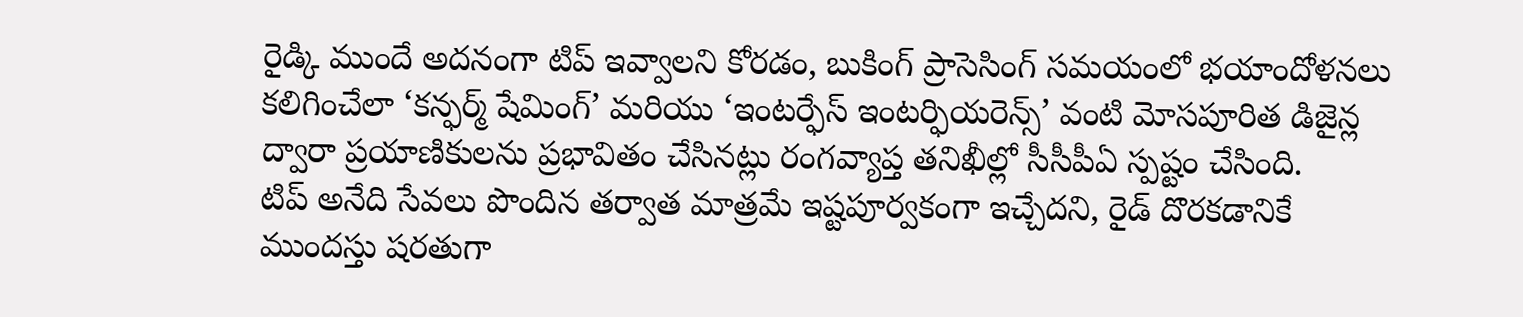రైడ్కి ముందే అదనంగా టిప్ ఇవ్వాలని కోరడం, బుకింగ్ ప్రాసెసింగ్ సమయంలో భయాందోళనలు కలిగించేలా ‘కన్ఫర్మ్ షేమింగ్’ మరియు ‘ఇంటర్ఫేస్ ఇంటర్ఫియరెన్స్’ వంటి మోసపూరిత డిజైన్ల ద్వారా ప్రయాణికులను ప్రభావితం చేసినట్లు రంగవ్యాప్త తనిఖీల్లో సీసీపీఏ స్పష్టం చేసింది.
టిప్ అనేది సేవలు పొందిన తర్వాత మాత్రమే ఇష్టపూర్వకంగా ఇచ్చేదని, రైడ్ దొరకడానికే ముందస్తు షరతుగా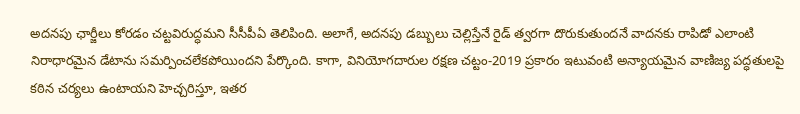అదనపు ఛార్జీలు కోరడం చట్టవిరుద్ధమని సీసీపీఏ తెలిపింది. అలాగే, అదనపు డబ్బులు చెల్లిస్తేనే రైడ్ త్వరగా దొరుకుతుందనే వాదనకు రాపిడో ఎలాంటి నిరాధారమైన డేటాను సమర్పించలేకపోయిందని పేర్కొంది. కాగా, వినియోగదారుల రక్షణ చట్టం-2019 ప్రకారం ఇటువంటి అన్యాయమైన వాణిజ్య పద్ధతులపై కఠిన చర్యలు ఉంటాయని హెచ్చరిస్తూ, ఇతర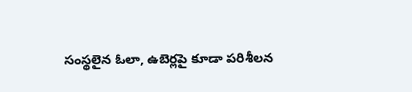సంస్థలైన ఓలా, ఉబెర్లపై కూడా పరిశీలన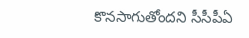కొనసాగుతోందని సీసీపీఏ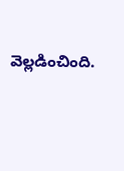వెల్లడించింది.